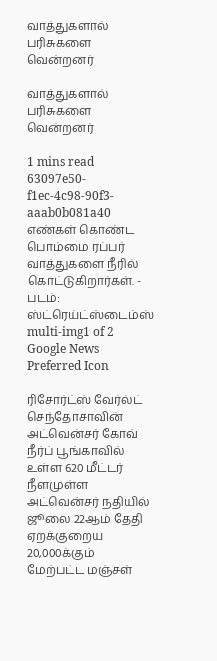வாத்துகளால் பரிசுகளை வென்றனர்

வாத்துகளால் பரிசுகளை வென்றனர்

1 mins read
63097e50-f1ec-4c98-90f3-aaab0b081a40
எண்கள் கொண்ட பொம்மை ரப்பர் வாத்துகளை நீரில் கொட்டுகிறார்கள். - படம்: ஸ்ட்ரெய்ட்ஸ்டைம்ஸ்
multi-img1 of 2
Google News Preferred Icon

ரிசோர்ட்ஸ் வேர்ல்ட் செந்தோசாவின் அட்வென்சர் கோவ் நீர்ப் பூங்காவில் உள்ள 620 மீட்டர் நீளமுள்ள அட்வென்சர் நதியில் ஜூலை 22ஆம் தேதி ஏறக்குறைய 20,000க்கும் மேற்பட்ட மஞ்சள்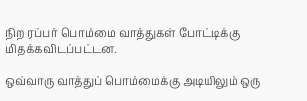நிற ரப்பர் பொம்மை வாத்துகள் போட்டிக்கு மிதக்கவிடப்பட்டன.

ஒவ்வாரு வாத்துப் பொம்மைக்கு அடியிலும் ஒரு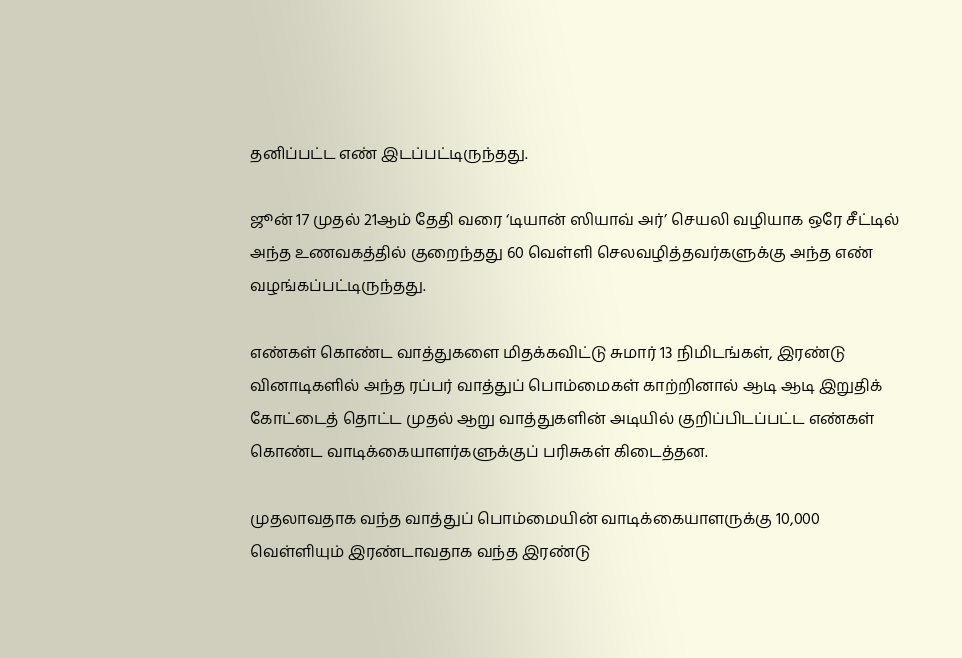தனிப்பட்ட எண் இடப்பட்டிருந்தது.

ஜூன் 17 முதல் 21ஆம் தேதி வரை ‘டியான் ஸியாவ் அர்’ செயலி வழியாக ஒரே சீட்டில் அந்த உணவகத்தில் குறைந்தது 60 வெள்ளி செலவழித்தவர்களுக்கு அந்த எண் வழங்கப்பட்டிருந்தது.

எண்கள் கொண்ட வாத்துகளை மிதக்கவிட்டு சுமார் 13 நிமிடங்கள், இரண்டு வினாடிகளில் அந்த ரப்பர் வாத்துப் பொம்மைகள் காற்றினால் ஆடி ஆடி இறுதிக் கோட்டைத் தொட்ட முதல் ஆறு வாத்துகளின் அடியில் குறிப்பிடப்பட்ட எண்கள் கொண்ட வாடிக்கையாளர்களுக்குப் பரிசுகள் கிடைத்தன.

முதலாவதாக வந்த வாத்துப் பொம்மையின் வாடிக்கையாளருக்கு 10,000 வெள்ளியும் இரண்டாவதாக வந்த இரண்டு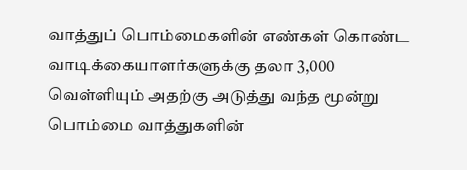வாத்துப் பொம்மைகளின் எண்கள் கொண்ட வாடிக்கையாளர்களுக்கு தலா 3,000 வெள்ளியும் அதற்கு அடுத்து வந்த மூன்று பொம்மை வாத்துகளின்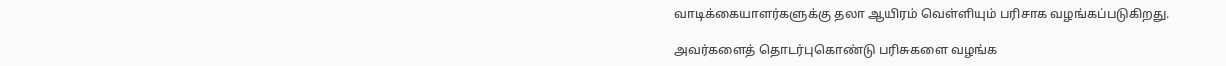வாடிக்கையாளர்களுக்கு தலா ஆயிரம் வெள்ளியும் பரிசாக வழங்கப்படுகிறது.

அவர்களைத் தொடர்புகொண்டு பரிசுகளை வழங்க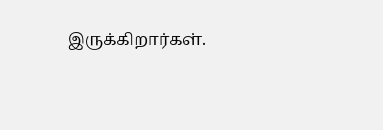இருக்கிறார்கள்.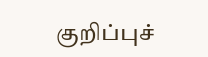குறிப்புச்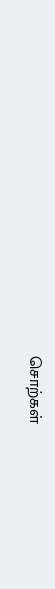சொற்கள்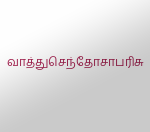வாத்துசெந்தோசாபரிசு